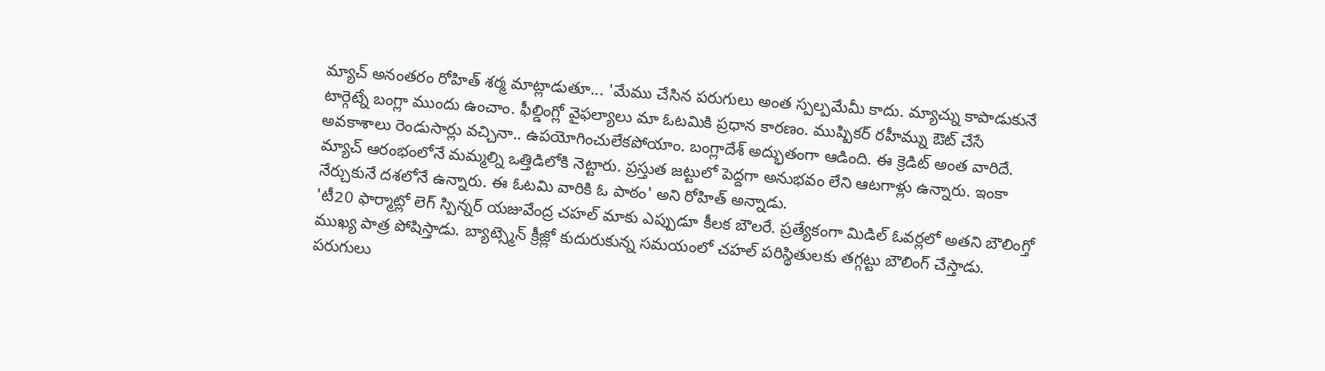మ్యాచ్ అనంతరం రోహిత్ శర్మ మాట్లాడుతూ... 'మేము చేసిన పరుగులు అంత స్పల్పమేమీ కాదు. మ్యాచ్ను కాపాడుకునే టార్గెట్నే బంగ్లా ముందు ఉంచాం. ఫీల్డింగ్లో వైఫల్యాలు మా ఓటమికి ప్రధాన కారణం. ముష్పికర్ రహీమ్ను ఔట్ చేసే అవకాశాలు రెండుసార్లు వచ్చినా.. ఉపయోగించులేకపోయాం. బంగ్లాదేశ్ అద్భుతంగా ఆడింది. ఈ క్రెడిట్ అంత వారిదే. మ్యాచ్ ఆరంభంలోనే మమ్మల్ని ఒత్తిడిలోకి నెట్టారు. ప్రస్తుత జట్టులో పెద్దగా అనుభవం లేని ఆటగాళ్లు ఉన్నారు. ఇంకా నేర్చుకునే దశలోనే ఉన్నారు. ఈ ఓటమి వారికి ఓ పాఠం' అని రోహిత్ అన్నాడు.
'టీ20 ఫార్మాట్లో లెగ్ స్పిన్నర్ యజువేంద్ర చహల్ మాకు ఎప్పుడూ కీలక బౌలరే. ప్రత్యేకంగా మిడిల్ ఓవర్లలో అతని బౌలింగ్తో ముఖ్య పాత్ర పోషిస్తాడు. బ్యాట్స్మెన్ క్రీజ్లో కుదురుకున్న సమయంలో చహల్ పరిస్థితులకు తగ్గట్టు బౌలింగ్ చేస్తాడు. పరుగులు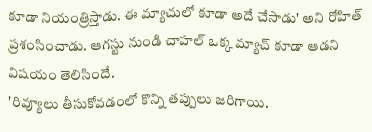కూడా నియంత్రిస్తాడు. ఈ మ్యాచులో కూడా అదే చేసాడు' అని రోహిత్ ప్రశంసించాడు. ఆగస్టు నుండి చాహల్ ఒక్క మ్యాచ్ కూడా ఆడని విషయం తెలిసిందే.
'రివ్యూలు తీసుకోవడంలో కొన్ని తప్పులు జరిగాయి.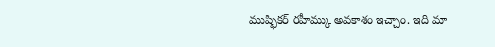ముష్ఫికర్ రహీమ్కు అవకాశం ఇచ్చాం. ఇది మా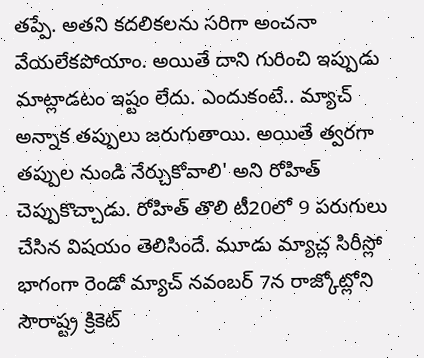తప్పే. అతని కదలికలను సరిగా అంచనా వేయలేకపోయాం. అయితే దాని గురించి ఇప్పుడు మాట్లాడటం ఇష్టం లేదు. ఎందుకంటే.. మ్యాచ్ అన్నాక తప్పులు జరుగుతాయి. అయితే త్వరగా తప్పుల నుండి నేర్చుకోవాలి' అని రోహిత్ చెప్పుకొచ్చాడు. రోహిత్ తొలి టీ20లో 9 పరుగులు చేసిన విషయం తెలిసిందే. మూడు మ్యాచ్ల సిరీస్లో భాగంగా రెండో మ్యాచ్ నవంబర్ 7న రాజ్కోట్లోని సౌరాష్ట్ర క్రికెట్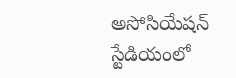అసోసియేషన్ స్టేడియంలో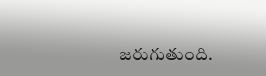జరుగుతుంది.